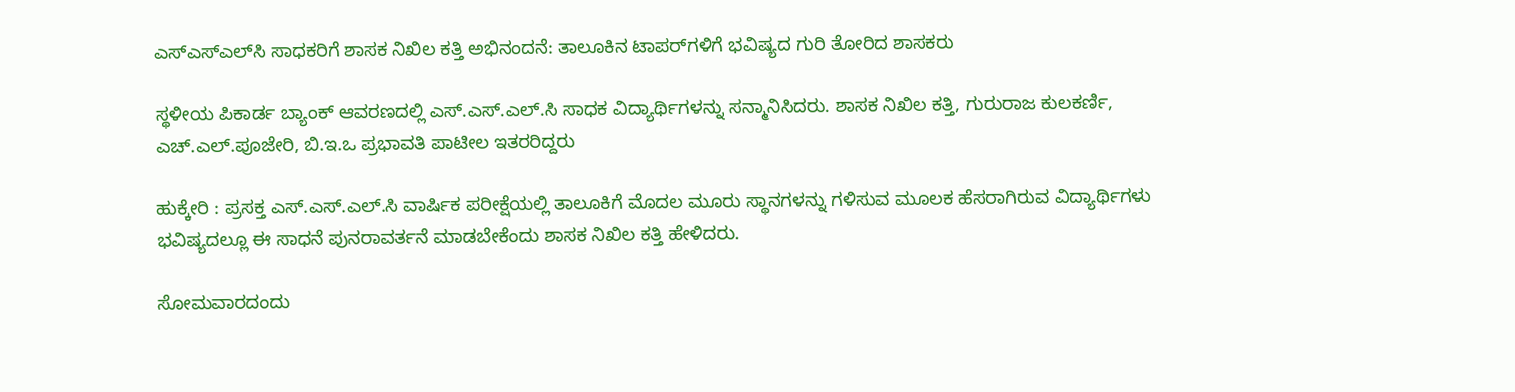ಎಸ್‌ಎಸ್‌ಎಲ್‌ಸಿ ಸಾಧಕರಿಗೆ ಶಾಸಕ ನಿಖಿಲ ಕತ್ತಿ ಅಭಿನಂದನೆ: ತಾಲೂಕಿನ ಟಾಪರ್‌ಗಳಿಗೆ ಭವಿಷ್ಯದ ಗುರಿ ತೋರಿದ ಶಾಸಕರು

ಸ್ಥಳೀಯ ಪಿಕಾರ್ಡ ಬ್ಯಾಂಕ್ ಆವರಣದಲ್ಲಿ ಎಸ್.ಎಸ್.ಎಲ್.ಸಿ ಸಾಧಕ ವಿದ್ಯಾರ್ಥಿಗಳನ್ನು ಸನ್ಮಾನಿಸಿದರು. ಶಾಸಕ ನಿಖಿಲ ಕತ್ತಿ, ಗುರುರಾಜ ಕುಲಕರ್ಣಿ, ಎಚ್.ಎಲ್.ಪೂಜೇರಿ, ಬಿ.ಇ.ಒ ಪ್ರಭಾವತಿ ಪಾಟೀಲ ಇತರರಿದ್ದರು

ಹುಕ್ಕೇರಿ : ಪ್ರಸಕ್ತ ಎಸ್.ಎಸ್.ಎಲ್.ಸಿ ವಾರ್ಷಿಕ ಪರೀಕ್ಷೆಯಲ್ಲಿ ತಾಲೂಕಿಗೆ ಮೊದಲ ಮೂರು ಸ್ಥಾನಗಳನ್ನು ಗಳಿಸುವ ಮೂಲಕ ಹೆಸರಾಗಿರುವ ವಿದ್ಯಾರ್ಥಿಗಳು ಭವಿಷ್ಯದಲ್ಲೂ ಈ ಸಾಧನೆ ಪುನರಾವರ್ತನೆ ಮಾಡಬೇಕೆಂದು ಶಾಸಕ ನಿಖಿಲ ಕತ್ತಿ ಹೇಳಿದರು.

ಸೋಮವಾರದಂದು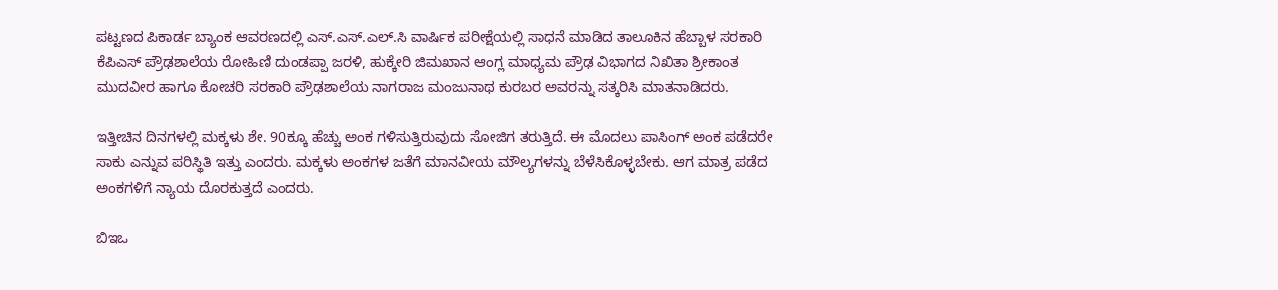ಪಟ್ಟಣದ ಪಿಕಾರ್ಡ ಬ್ಯಾಂಕ ಆವರಣದಲ್ಲಿ ಎಸ್.ಎಸ್.ಎಲ್.ಸಿ ವಾರ್ಷಿಕ ಪರೀಕ್ಷೆಯಲ್ಲಿ ಸಾಧನೆ ಮಾಡಿದ ತಾಲೂಕಿನ ಹೆಬ್ಬಾಳ ಸರಕಾರಿ ಕೆಪಿಎಸ್ ಪ್ರೌಢಶಾಲೆಯ ರೋಹಿಣಿ ದುಂಡಪ್ಪಾ ಜರಳಿ, ಹುಕ್ಕೇರಿ ಜಿಮಖಾನ ಆಂಗ್ಲ ಮಾಧ್ಯಮ ಪ್ರೌಢ ವಿಭಾಗದ ನಿಖಿತಾ ಶ್ರೀಕಾಂತ ಮುದವೀರ ಹಾಗೂ ಕೋಚರಿ ಸರಕಾರಿ ಪ್ರೌಢಶಾಲೆಯ ನಾಗರಾಜ ಮಂಜುನಾಥ ಕುರಬರ ಅವರನ್ನು ಸತ್ಕರಿಸಿ ಮಾತನಾಡಿದರು.

ಇತ್ತೀಚಿನ ದಿನಗಳಲ್ಲಿ ಮಕ್ಕಳು ಶೇ. 90ಕ್ಕೂ ಹೆಚ್ಚು ಅಂಕ ಗಳಿಸುತ್ತಿರುವುದು ಸೋಜಿಗ ತರುತ್ತಿದೆ. ಈ ಮೊದಲು ಪಾಸಿಂಗ್ ಅಂಕ ಪಡೆದರೇ ಸಾಕು ಎನ್ನುವ ಪರಿಸ್ಥಿತಿ ಇತ್ತು ಎಂದರು. ಮಕ್ಕಳು ಅಂಕಗಳ ಜತೆಗೆ ಮಾನವೀಯ ಮೌಲ್ಯಗಳನ್ನು ಬೆಳೆಸಿಕೊಳ್ಳಬೇಕು. ಆಗ ಮಾತ್ರ ಪಡೆದ ಅಂಕಗಳಿಗೆ ನ್ಯಾಯ ದೊರಕುತ್ತದೆ ಎಂದರು.

ಬಿಇಒ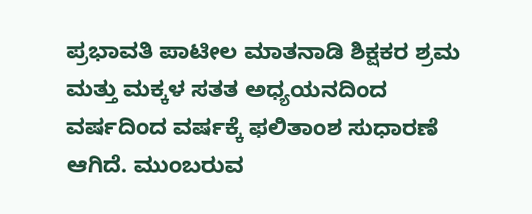ಪ್ರಭಾವತಿ ಪಾಟೀಲ ಮಾತನಾಡಿ ಶಿಕ್ಷಕರ ಶ್ರಮ ಮತ್ತು ಮಕ್ಕಳ ಸತತ ಅಧ್ಯಯನದಿಂದ ವರ್ಷದಿಂದ ವರ್ಷಕ್ಕೆ ಫಲಿತಾಂಶ ಸುಧಾರಣೆ ಆಗಿದೆ. ಮುಂಬರುವ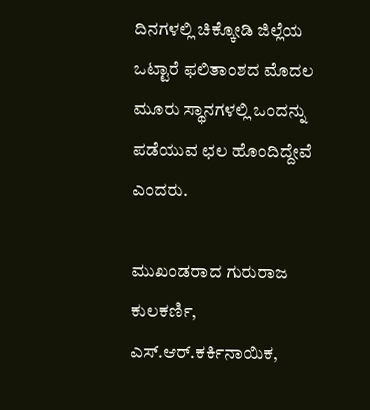ದಿನಗಳಲ್ಲಿ ಚಿಕ್ಕೋಡಿ ಜಿಲ್ಲೆಯ ಒಟ್ಟಾರೆ ಫಲಿತಾಂಶದ ಮೊದಲ ಮೂರು ಸ್ಥಾನಗಳಲ್ಲಿ ಒಂದನ್ನು ಪಡೆಯುವ ಛಲ ಹೊಂದಿದ್ದೇವೆ ಎಂದರು.

ಮುಖಂಡರಾದ ಗುರುರಾಜ ಕುಲಕರ್ಣಿ, ಎಸ್.ಆರ್.ಕರ್ಕಿನಾಯಿಕ,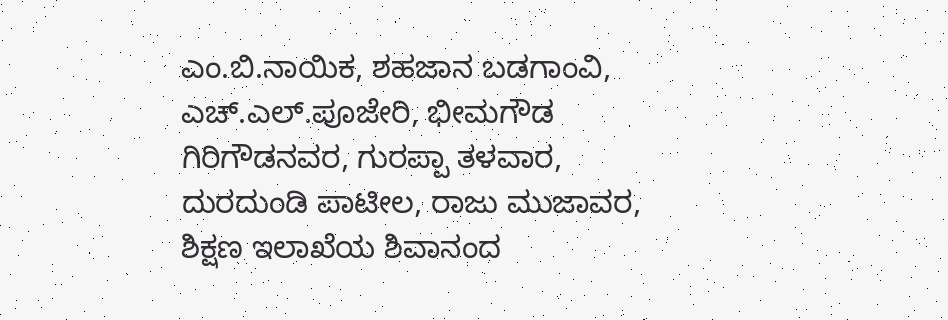ಎಂ.ಬಿ.ನಾಯಿಕ, ಶಹಜಾನ ಬಡಗಾಂವಿ, ಎಚ್.ಎಲ್.ಪೂಜೇರಿ, ಭೀಮಗೌಡ ಗಿರಿಗೌಡನವರ, ಗುರಪ್ಪಾ ತಳವಾರ, ದುರದುಂಡಿ ಪಾಟೀಲ, ರಾಜು ಮುಜಾವರ, ಶಿಕ್ಷಣ ಇಲಾಖೆಯ ಶಿವಾನಂದ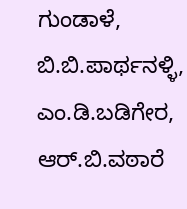ಗುಂಡಾಳೆ, ಬಿ.ಬಿ.ಪಾರ್ಥನಳ್ಳಿ, ಎಂ.ಡಿ.ಬಡಿಗೇರ, ಆರ್.ಬಿ.ವಠಾರೆ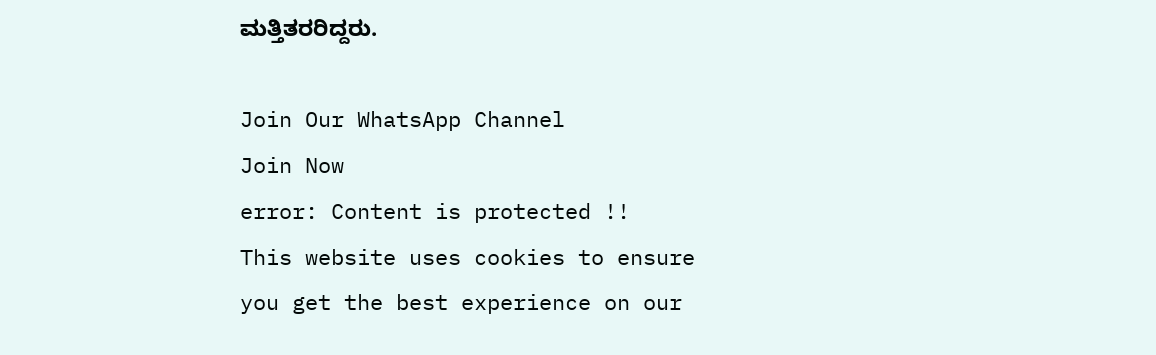ಮತ್ತಿತರರಿದ್ದರು.

Join Our WhatsApp Channel
Join Now
error: Content is protected !!
This website uses cookies to ensure you get the best experience on our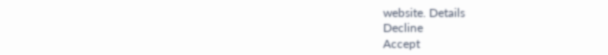website. Details
Decline
Accept